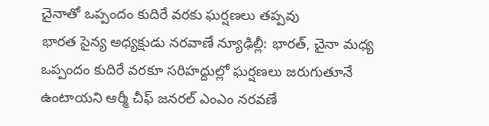చైనాతో ఒప్పందం కుదిరే వరకు ఘర్షణలు తప్పవు
భారత సైన్య అధ్యక్షుడు నరవాణే న్యూఢిల్లీ: భారత్, చైనా మధ్య ఒప్పందం కుదిరే వరకూ సరిహద్దుల్లో ఘర్షణలు జరుగుతూనే ఉంటాయని ఆర్మీ చీఫ్ జనరల్ ఎంఎం నరవణే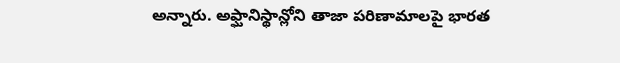అన్నారు. అఫ్ఘానిస్థాన్లోని తాజా పరిణామాలపై భారత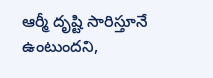ఆర్మీ దృష్టి సారిస్తూనే ఉంటుందని,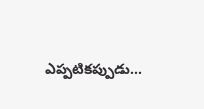ఎప్పటికప్పుడు...